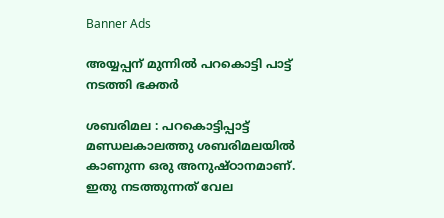Banner Ads

അയ്യപ്പന് മുന്നിൽ പറകൊട്ടി പാട്ട് നടത്തി ഭക്തർ

ശബരിമല : പറകൊട്ടിപ്പാട്ട് മണ്ഡലകാലത്തു ശബരിമലയില്‍ കാണുന്ന ഒരു അനുഷ്ഠാനമാണ്. ഇതു നടത്തുന്നത് വേല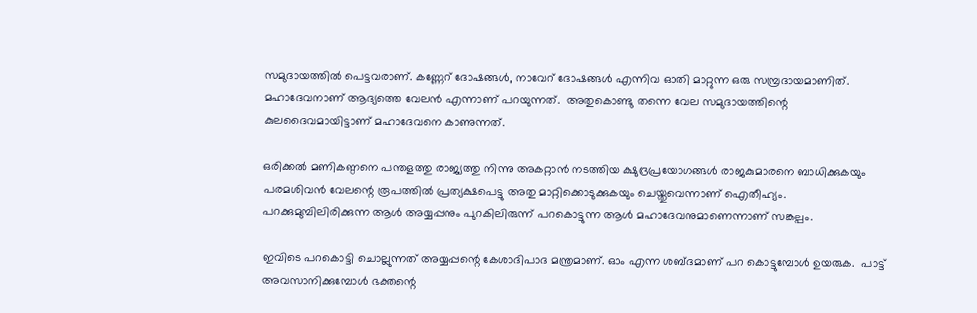സമുദായത്തില്‍ പെട്ടവരാണ്. കണ്ണേറ് ദോഷങ്ങൾ, നാവേറ് ദോഷങ്ങള്‍ എന്നിവ ഓതി മാറ്റുന്ന ഒരു സമ്പ്രദായമാണിത്.  മഹാദേവനാണ് ആദ്യത്തെ വേലന്‍ എന്നാണ് പറയുന്നത്.  അതുകൊണ്ടു തന്നെ വേല സമുദായത്തിന്റെ കുലദൈവമായിട്ടാണ് മഹാദേവനെ കാണുന്നത്.

ഒരിക്കല്‍ മണികണ്ഠനെ പന്തളത്തു രാജ്യത്തു നിന്നു അകറ്റാന്‍ നടത്തിയ ക്ഷുദ്രപ്രയോഗങ്ങള്‍ രാജകുമാരനെ ബാധിക്കുകയും പരമശിവന്‍ വേലന്റെ രൂപത്തില്‍ പ്രത്യക്ഷപെട്ടു അതു മാറ്റിക്കൊടുക്കുകയും ചെയ്തുവെന്നാണ് ഐതീഹ്യം. പറക്കുമുമ്പിലിരിക്കുന്ന ആള്‍ അയ്യപ്പനും പുറകിലിരുന്ന് പറകൊട്ടുന്ന ആള്‍ മഹാദേവനുമാണെന്നാണ് സങ്കല്പം.

ഇവിടെ പറകൊട്ടി ചൊല്ലുന്നത് അയ്യപ്പന്റെ കേശാദിപാദ മന്ത്രമാണ്. ഓം എന്ന ശബ്ദമാണ് പറ കൊട്ടുമ്പോൾ ഉയരുക.  പാട്ട് അവസാനിക്കുമ്പോൾ ഭക്തന്റെ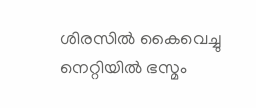ശിരസില്‍ കൈവെച്ചു നെറ്റിയില്‍ ഭസ്മം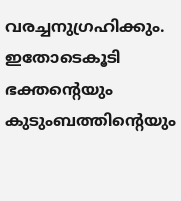വരച്ചനുഗ്രഹിക്കും.  ഇതോടെകൂടി ഭക്തന്റെയും കുടുംബത്തിന്റെയും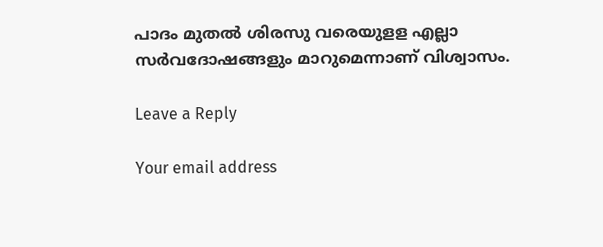പാദം മുതല്‍ ശിരസു വരെയുളള എല്ലാ സര്‍വദോഷങ്ങളും മാറുമെന്നാണ് വിശ്വാസം.

Leave a Reply

Your email address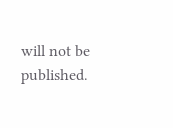will not be published.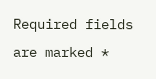Required fields are marked *